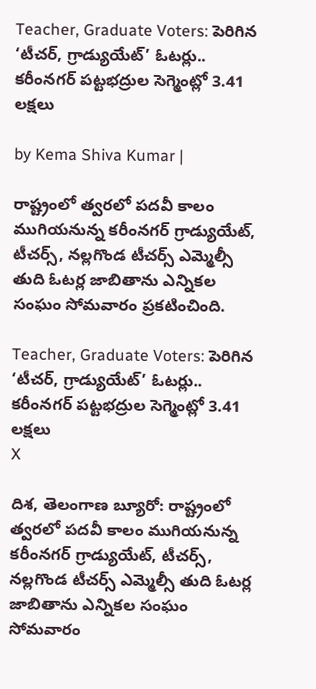Teacher, Graduate Voters: పెరిగిన ‘టీచర్, గ్రాడ్యుయేట్’ ఓటర్లు.. కరీంనగర్ పట్టభద్రుల సెగ్మెంట్లో 3.41 లక్షలు

by Kema Shiva Kumar |

రాష్ట్రంలో త్వరలో పదవీ కాలం ముగియనున్న కరీంనగర్ గ్రాడ్యుయేట్, టీచర్స్, నల్లగొండ టీచర్స్ ఎమ్మెల్సీ తుది ఓటర్ల జాబితాను ఎన్నికల సంఘం సోమవారం ప్రకటించింది.

Teacher, Graduate Voters: పెరిగిన ‘టీచర్, గ్రాడ్యుయేట్’ ఓటర్లు.. కరీంనగర్ పట్టభద్రుల సెగ్మెంట్లో 3.41 లక్షలు
X

దిశ, తెలంగాణ బ్యూరో: రాష్ట్రంలో త్వరలో పదవీ కాలం ముగియనున్న కరీంనగర్ గ్రాడ్యుయేట్, టీచర్స్, నల్లగొండ టీచర్స్ ఎమ్మెల్సీ తుది ఓటర్ల జాబితాను ఎన్నికల సంఘం సోమవారం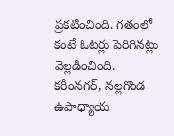ప్రకటించింది. గతంలో కంటే ఓటర్లు పెరిగినట్లు వెల్లడించింది. కరీంనగర్, నల్లగొండ ఉపాధ్యాయ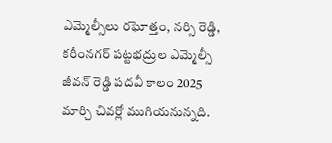ఎమ్మెల్సీలు రఘోత్తం, నర్సి రెడ్డి, కరీంనగర్ పట్టభద్రుల ఎమ్మెల్సీ జీవన్ రెడ్డి పదవీ కాలం 2025 మార్చి చివర్లో ముగియనున్నది.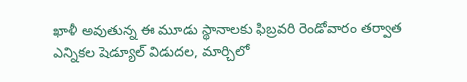ఖాళీ అవుతున్న ఈ మూడు స్థానాలకు ఫిబ్రవరి రెండోవారం తర్వాత ఎన్నికల షెడ్యూల్ విడుదల, మార్చిలో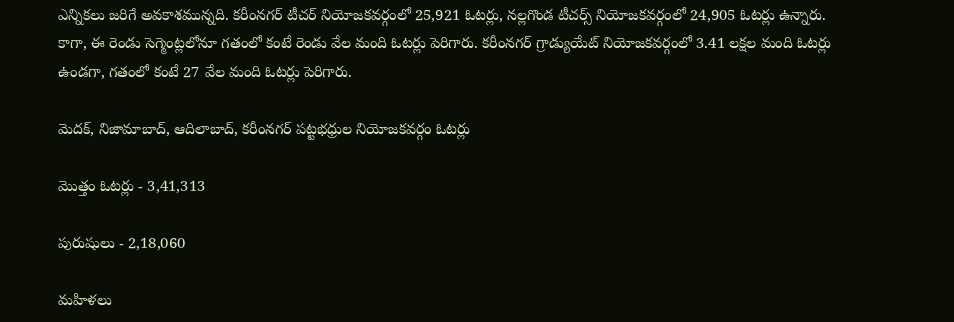ఎన్నికలు జరిగే అవకాశమున్నది. కరీంనగర్ టీచర్ నియోజకవర్గంలో 25,921 ఓటర్లు, నల్లగొండ టీచర్స్ నియోజకవర్గంలో 24,905 ఓటర్లు ఉన్నారు. కాగా, ఈ రెండు సెగ్మెంట్లలోనూ గతంలో కంటే రెండు వేల మంది ఓటర్లు పెరిగారు. కరీంనగర్ గ్రాడ్యుయేట్ నియోజకవర్గంలో 3.41 లక్షల మంది ఓటర్లు ఉండగా, గతంలో కంటే 27 వేల మంది ఓటర్లు పెరిగారు.

మెదక్, నిజామాబాద్, ఆదిలాబాద్, కరీంనగర్ పట్టభధ్రుల నియోజకవర్గం ఓటర్లు

మొత్తం ఓటర్లు - 3,41,313

పురుషులు - 2,18,060

మహిళలు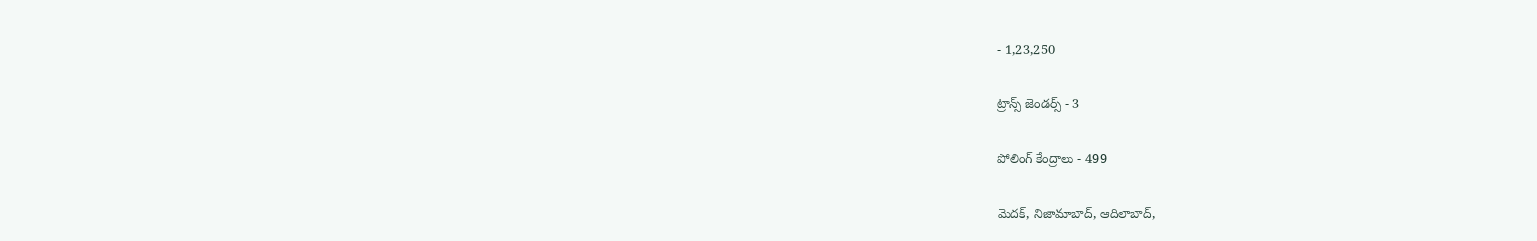- 1,23,250

ట్రాన్స్ జెండర్స్ - 3

పోలింగ్ కేంద్రాలు - 499

మెదక్, నిజామాబాద్, ఆదిలాబాద్,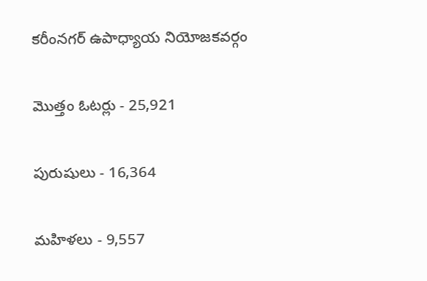కరీంనగర్ ఉపాధ్యాయ నియోజకవర్గం

మొత్తం ఓటర్లు - 25,921

పురుషులు - 16,364

మహిళలు - 9,557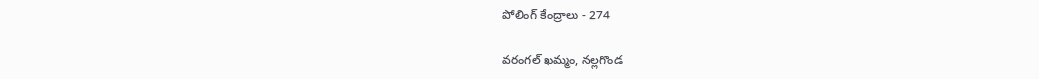పోలింగ్ కేంద్రాలు - 274

వరంగల్ ఖమ్మం, నల్లగొండ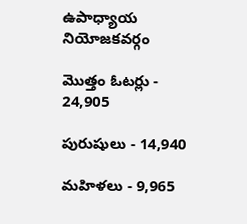ఉపాధ్యాయ నియోజకవర్గం

మొత్తం ఓటర్లు - 24,905

పురుషులు - 14,940

మహిళలు - 9,965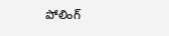పోలింగ్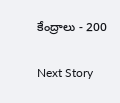కేంద్రాలు - 200

Next Story